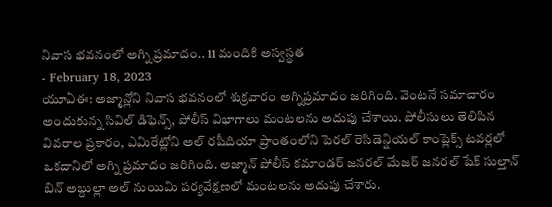నివాస భవనంలో అగ్ని ప్రమాదం.. 11 మందికి అస్వస్థత
- February 18, 2023
యూఏఈ: అజ్మాన్లోని నివాస భవనంలో శుక్రవారం అగ్నిప్రమాదం జరిగింది. వెంటనే సమాచారం అందుకున్న సివిల్ డిఫెన్స్, పోలీస్ విభాగాలు మంటలను అదుపు చేశాయి. పోలీసులు తెలిపిన వివరాల ప్రకారం, ఎమిరేట్లోని అల్ రషీదియా ప్రాంతంలోని పెరల్ రెసిడెన్షియల్ కాంప్లెక్స్ టవర్లలో ఒకదానిలో అగ్ని ప్రమాదం జరిగింది. అజ్మాన్ పోలీస్ కమాండర్ జనరల్ మేజర్ జనరల్ షేక్ సుల్తాన్ బిన్ అబ్దుల్లా అల్ నుయిమి పర్యవేక్షణలో మంటలను అదుపు చేశారు.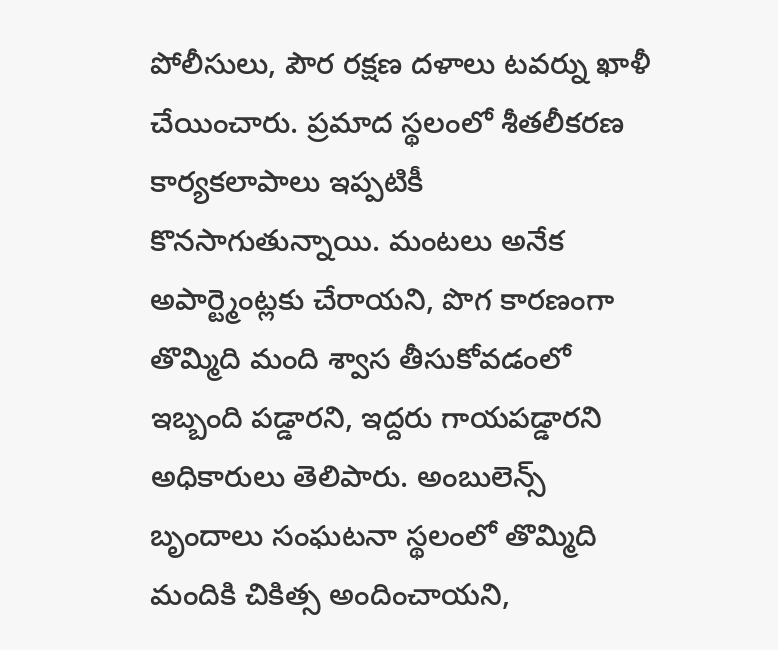పోలీసులు, పౌర రక్షణ దళాలు టవర్ను ఖాళీ చేయించారు. ప్రమాద స్థలంలో శీతలీకరణ కార్యకలాపాలు ఇప్పటికీ కొనసాగుతున్నాయి. మంటలు అనేక అపార్ట్మెంట్లకు చేరాయని, పొగ కారణంగా తొమ్మిది మంది శ్వాస తీసుకోవడంలో ఇబ్బంది పడ్డారని, ఇద్దరు గాయపడ్డారని అధికారులు తెలిపారు. అంబులెన్స్ బృందాలు సంఘటనా స్థలంలో తొమ్మిది మందికి చికిత్స అందించాయని,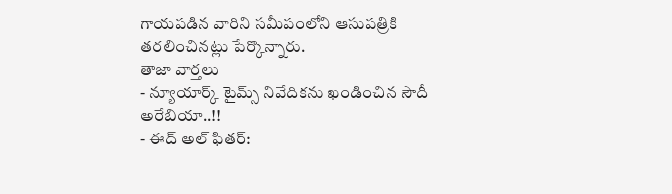గాయపడిన వారిని సమీపంలోని ఆసుపత్రికి తరలించినట్లు పేర్కొన్నారు.
తాజా వార్తలు
- న్యూయార్క్ టైమ్స్ నివేదికను ఖండించిన సౌదీ అరేబియా..!!
- ఈద్ అల్ ఫితర్: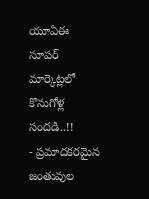యూఏఈ సూపర్ మార్కెట్లలో కొనుగోళ్ల సందడి..!!
- ప్రమాదకరమైన జంతువుల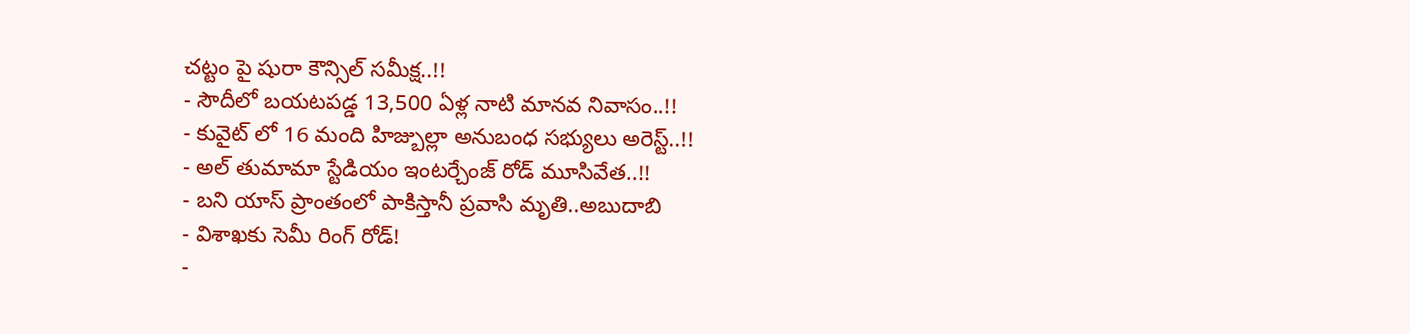చట్టం పై షురా కౌన్సిల్ సమీక్ష..!!
- సౌదీలో బయటపడ్డ 13,500 ఏళ్ల నాటి మానవ నివాసం..!!
- కువైట్ లో 16 మంది హిజ్బుల్లా అనుబంధ సభ్యులు అరెస్ట్..!!
- అల్ తుమామా స్టేడియం ఇంటర్చేంజ్ రోడ్ మూసివేత..!!
- బని యాస్ ప్రాంతంలో పాకిస్తానీ ప్రవాసి మృతి..అబుదాబి
- విశాఖకు సెమీ రింగ్ రోడ్!
-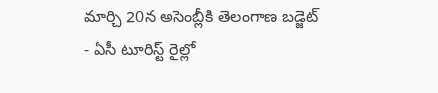మార్చి 20న అసెంబ్లీకి తెలంగాణ బడ్జెట్
- ఏసీ టూరిస్ట్ రైల్లో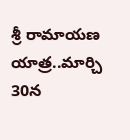శ్రీ రామాయణ యాత్ర..మార్చి 30న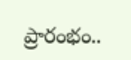ప్రారంభం..